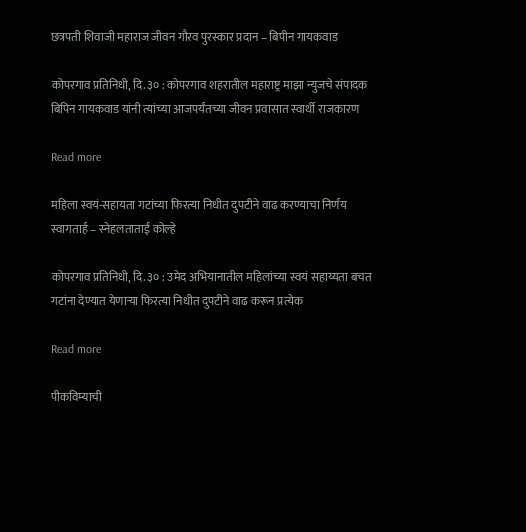छत्रपती शिवाजी महाराज जीवन गौरव पुरस्कार प्रदान – बिपीन गायकवाड

कोपरगाव प्रतिनिधी, दि. ३० : कोपरगाव शहरातील महाराष्ट्र माझा न्युजचे संपादक बिपिन गायकवाड यांनी त्यांच्या आजपर्यंतच्या जीवन प्रवासात स्वार्थी राजकारण

Read more

महिला स्वयं-सहायता गटांच्या फिरत्या निधीत दुपटीने वाढ करण्याचा निर्णय स्वागतार्ह – स्नेहलताताई कोल्हे

कोपरगाव प्रतिनिधी, दि. ३० : उमेद अभियानातील महिलांच्या स्वयं सहाय्यता बचत गटांना देण्यात येणाऱ्या फिरत्या निधीत दुपटीने वाढ करून प्रत्येक

Read more

पीकविम्याची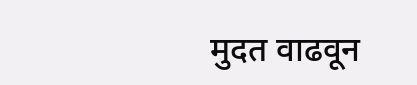मुदत वाढवून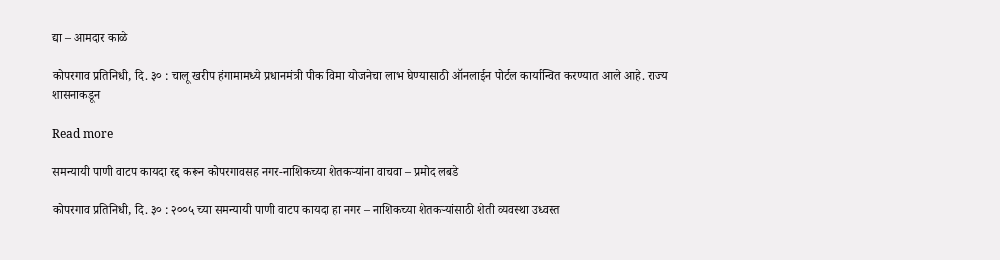द्या – आमदार काळे

कोपरगाव प्रतिनिधी, दि. ३० : चालू खरीप हंगामामध्ये प्रधानमंत्री पीक विमा योजनेचा लाभ घेण्यासाठी ऑनलाईन पोर्टल कार्यान्वित करण्यात आले आहे. राज्य शासनाकडून

Read more

समन्यायी पाणी वाटप कायदा रद्द करून कोपरगावसह नगर-नाशिकच्या शेतकऱ्यांना वाचवा – प्रमोद लबडे

कोपरगाव प्रतिनिधी, दि. ३० : २००५ च्या समन्यायी पाणी वाटप कायदा हा नगर – नाशिकच्या शेतकऱ्यांसाठी शेती व्यवस्था उध्वस्त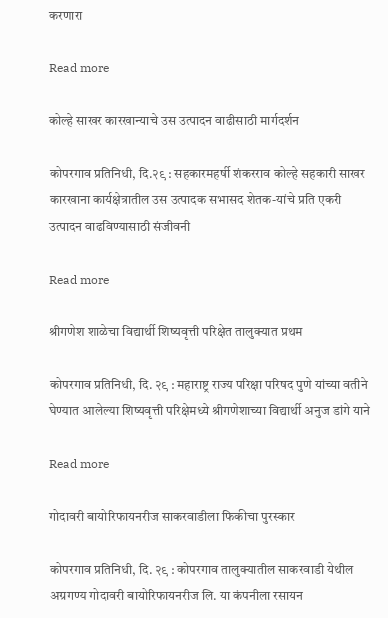करणारा

Read more

कोल्हे साखर कारखान्याचे उस उत्पादन वाढीसाठी मार्गदर्शन

कोपरगाव प्रतिनिधी, दि.२९ : सहकारमहर्षी शंकरराव कोल्हे सहकारी साखर कारखाना कार्यक्षेत्रातील उस उत्पादक सभासद शेतक-यांचे प्रति एकरी उत्पादन वाढविण्यासाठी संजीवनी

Read more

श्रीगणेश शाळेचा विद्यार्थी शिष्यवृत्ती परिक्षेत तालुक्यात प्रथम

कोपरगाव प्रतिनिधी, दि. २९ : महाराष्ट्र राज्य परिक्षा परिषद पुणे यांच्या वतीने  घेण्यात आलेल्या शिष्यवृत्ती परिक्षेमध्ये श्रीगणेशाच्या विद्यार्थी अनुज डांगे याने

Read more

गोदावरी बायोरिफायनरीज साकरवाडीला फिकीचा पुरस्कार

कोपरगाव प्रतिनिधी, दि. २९ : कोपरगाव तालुक्यातील साकरवाडी येथील अग्रगण्य गोदावरी बायोरिफायनरीज लि. या कंपनीला रसायन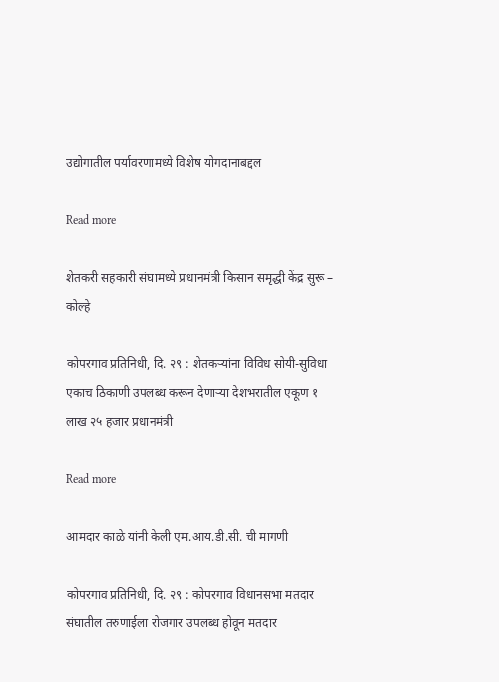उद्योगातील पर्यावरणामध्ये विशेष योगदानाबद्दल

Read more

शेतकरी सहकारी संघामध्ये प्रधानमंत्री किसान समृद्धी केंद्र सुरू – कोल्हे

कोपरगाव प्रतिनिधी, दि. २९ : शेतकऱ्यांना विविध सोयी-सुविधा एकाच ठिकाणी उपलब्ध करून देणाऱ्या देशभरातील एकूण १ लाख २५ हजार प्रधानमंत्री

Read more

आमदार काळे यांनी केली एम.आय.डी.सी. ची मागणी

कोपरगाव प्रतिनिधी, दि. २९ : कोपरगाव विधानसभा मतदार संघातील तरुणाईला रोजगार उपलब्ध होवून मतदार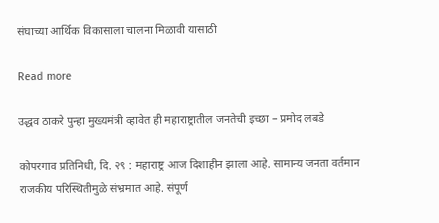संघाच्या आर्थिक विकासाला चालना मिळावी यासाठी

Read more

उद्धव ठाकरे पुन्हा मुख्यमंत्री व्हावेत ही महाराष्ट्रातील जनतेची इच्छा – प्रमोद लबडे

कोपरगाव प्रतिनिधी, दि. २९ : महाराष्ट्र आज दिशाहीन झाला आहे. सामान्य जनता वर्तमान राजकीय परिस्थितीमुळे संभ्रमात आहे. संपूर्ण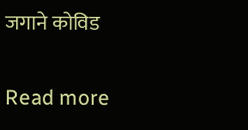जगाने कोविड

Read more